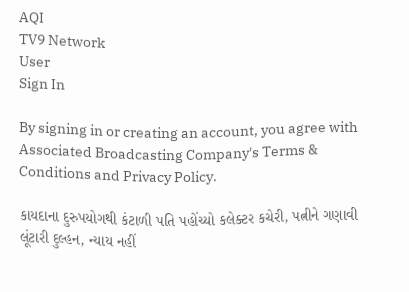AQI
TV9 Network
User
Sign In

By signing in or creating an account, you agree with Associated Broadcasting Company's Terms & Conditions and Privacy Policy.

કાયદાના દુરુપયોગથી કંટાળી પતિ પહોંચ્યો કલેક્ટર કચેરી, પત્નીને ગણાવી લૂંટારી દુલ્હન, ન્યાય નહીં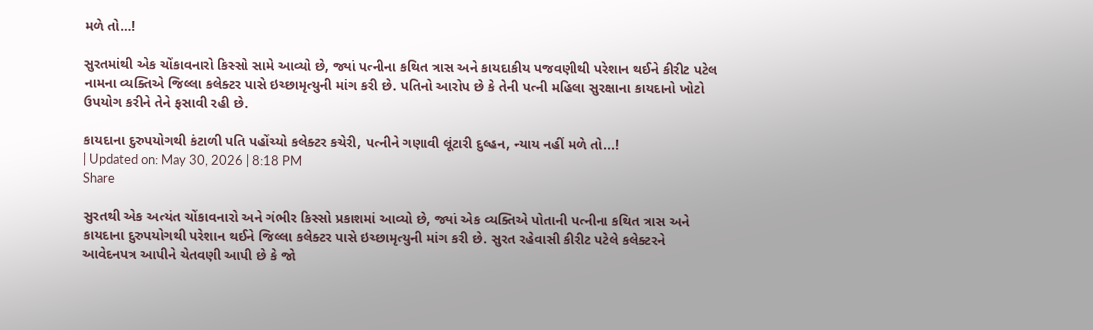મળે તો…!

સુરતમાંથી એક ચોંકાવનારો કિસ્સો સામે આવ્યો છે, જ્યાં પત્નીના કથિત ત્રાસ અને કાયદાકીય પજવણીથી પરેશાન થઈને કીરીટ પટેલ નામના વ્યક્તિએ જિલ્લા કલેક્ટર પાસે ઇચ્છામૃત્યુની માંગ કરી છે. પતિનો આરોપ છે કે તેની પત્ની મહિલા સુરક્ષાના કાયદાનો ખોટો ઉપયોગ કરીને તેને ફસાવી રહી છે.

કાયદાના દુરુપયોગથી કંટાળી પતિ પહોંચ્યો કલેક્ટર કચેરી, પત્નીને ગણાવી લૂંટારી દુલ્હન, ન્યાય નહીં મળે તો...!
| Updated on: May 30, 2026 | 8:18 PM
Share

સુરતથી એક અત્યંત ચોંકાવનારો અને ગંભીર કિસ્સો પ્રકાશમાં આવ્યો છે, જ્યાં એક વ્યક્તિએ પોતાની પત્નીના કથિત ત્રાસ અને કાયદાના દુરુપયોગથી પરેશાન થઈને જિલ્લા કલેક્ટર પાસે ઇચ્છામૃત્યુની માંગ કરી છે. સુરત રહેવાસી કીરીટ પટેલે કલેક્ટરને આવેદનપત્ર આપીને ચેતવણી આપી છે કે જો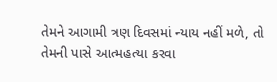તેમને આગામી ત્રણ દિવસમાં ન્યાય નહીં મળે, તો તેમની પાસે આત્મહત્યા કરવા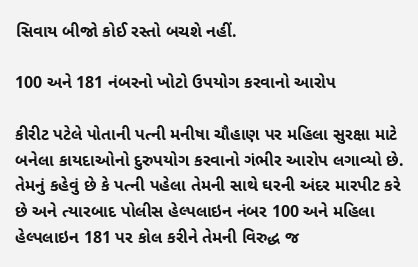સિવાય બીજો કોઈ રસ્તો બચશે નહીં.

100 અને 181 નંબરનો ખોટો ઉપયોગ કરવાનો આરોપ

કીરીટ પટેલે પોતાની પત્ની મનીષા ચૌહાણ પર મહિલા સુરક્ષા માટે બનેલા કાયદાઓનો દુરુપયોગ કરવાનો ગંભીર આરોપ લગાવ્યો છે. તેમનું કહેવું છે કે પત્ની પહેલા તેમની સાથે ઘરની અંદર મારપીટ કરે છે અને ત્યારબાદ પોલીસ હેલ્પલાઇન નંબર 100 અને મહિલા હેલ્પલાઇન 181 પર કોલ કરીને તેમની વિરુદ્ધ જ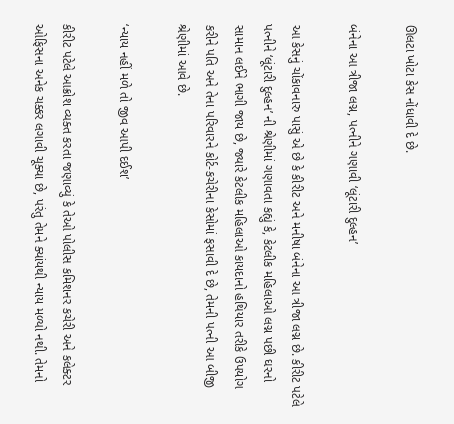ઊલટા ખોટા કેસ નોંધાવી દે છે.

બંનેના આ ત્રીજા લગ્ન, પત્નીને ગણાવી ‘લૂંટારી દુલ્હન’

આ કેસનું ચોંકાવનારુ પાસું એ છે કે કીરીટ અને મનીષા બંનેના આ ત્રીજા લગ્ન છે. કીરીટ પટેલે પત્નીને ‘લૂંટારી દુલ્હન’ ની શ્રેણીમાં ગણાવતા કહ્યું કે, કેટલીક મહિલાઓ લગ્ન પછી ઘરનો સામાન લઈને ભાગી જાય છે, જ્યારે કેટલીક મહિલાઓ કાયદાનો હથિયાર તરીકે ઉપયોગ કરીને પતિ અને તેના પરિવારને કોર્ટ-કચેરીના કેસોમાં ફસાવી દે છે, તેમની પત્ની આ બીજી શ્રેણીમાં આવે છે.

‘ન્યાય નહીં મળે તો જીવ આપી દઈશ’

કીરીટ પટેલે આક્રોશ વ્યક્ત કરતા જણાવ્યું કે તેઓ પોલીસ કમિશનર કચેરી અને કલેક્ટર ઓફિસના અનેક ચક્કર લગાવી ચૂક્યા છે, પરંતુ તેમને ક્યાંયથી ન્યાય મળ્યો નથી. તેમનો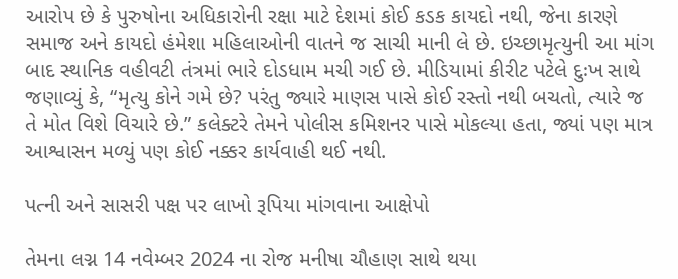આરોપ છે કે પુરુષોના અધિકારોની રક્ષા માટે દેશમાં કોઈ કડક કાયદો નથી, જેના કારણે સમાજ અને કાયદો હંમેશા મહિલાઓની વાતને જ સાચી માની લે છે. ઇચ્છામૃત્યુની આ માંગ બાદ સ્થાનિક વહીવટી તંત્રમાં ભારે દોડધામ મચી ગઈ છે. મીડિયામાં કીરીટ પટેલે દુઃખ સાથે જણાવ્યું કે, “મૃત્યુ કોને ગમે છે? પરંતુ જ્યારે માણસ પાસે કોઈ રસ્તો નથી બચતો, ત્યારે જ તે મોત વિશે વિચારે છે.” કલેક્ટરે તેમને પોલીસ કમિશનર પાસે મોકલ્યા હતા, જ્યાં પણ માત્ર આશ્વાસન મળ્યું પણ કોઈ નક્કર કાર્યવાહી થઈ નથી.

પત્ની અને સાસરી પક્ષ પર લાખો રૂપિયા માંગવાના આક્ષેપો

તેમના લગ્ન 14 નવેમ્બર 2024 ના રોજ મનીષા ચૌહાણ સાથે થયા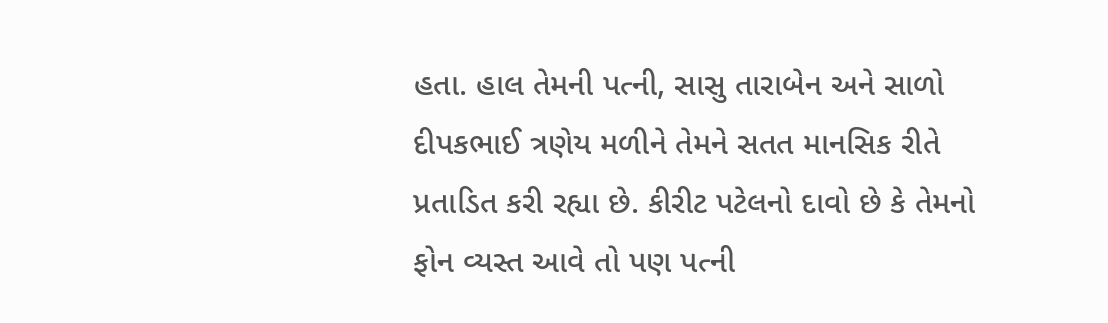હતા. હાલ તેમની પત્ની, સાસુ તારાબેન અને સાળો દીપકભાઈ ત્રણેય મળીને તેમને સતત માનસિક રીતે પ્રતાડિત કરી રહ્યા છે. કીરીટ પટેલનો દાવો છે કે તેમનો ફોન વ્યસ્ત આવે તો પણ પત્ની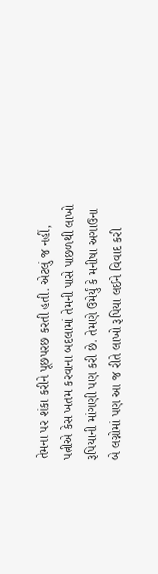તેમના પર શંકા કરીને પૂછપરછ કરતી હતી. એટલું જ નહીં, પત્નીએ કેસ ખતમ કરવાના બદલામાં તેમની પાસે પાછળથી લાખો રૂપિયાની માંગણી પણ કરી છે. તેમણે ઉમેર્યું કે મનીષા અગાઉના બે લગ્નોમાં પણ આ જ રીતે લાખો રૂપિયા લઈને વિવાદ કરી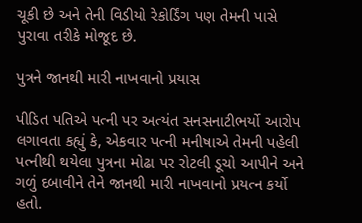ચૂકી છે અને તેની વિડીયો રેકોર્ડિંગ પણ તેમની પાસે પુરાવા તરીકે મોજૂદ છે.

પુત્રને જાનથી મારી નાખવાનો પ્રયાસ

પીડિત પતિએ પત્ની પર અત્યંત સનસનાટીભર્યો આરોપ લગાવતા કહ્યું કે, એકવાર પત્ની મનીષાએ તેમની પહેલી પત્નીથી થયેલા પુત્રના મોઢા પર રોટલી ડૂચો આપીને અને ગળું દબાવીને તેને જાનથી મારી નાખવાનો પ્રયત્ન કર્યો હતો.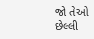જો તેઓ છેલ્લી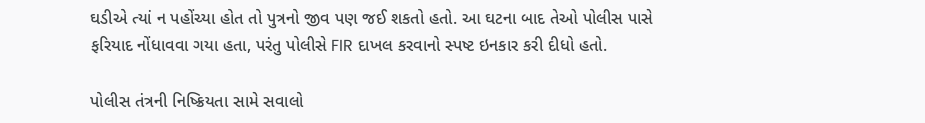ઘડીએ ત્યાં ન પહોંચ્યા હોત તો પુત્રનો જીવ પણ જઈ શકતો હતો. આ ઘટના બાદ તેઓ પોલીસ પાસે ફરિયાદ નોંધાવવા ગયા હતા, પરંતુ પોલીસે FIR દાખલ કરવાનો સ્પષ્ટ ઇનકાર કરી દીધો હતો.

પોલીસ તંત્રની નિષ્ક્રિયતા સામે સવાલો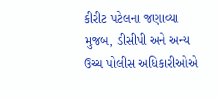કીરીટ પટેલના જણાવ્યા મુજબ, ડીસીપી અને અન્ય ઉચ્ચ પોલીસ અધિકારીઓએ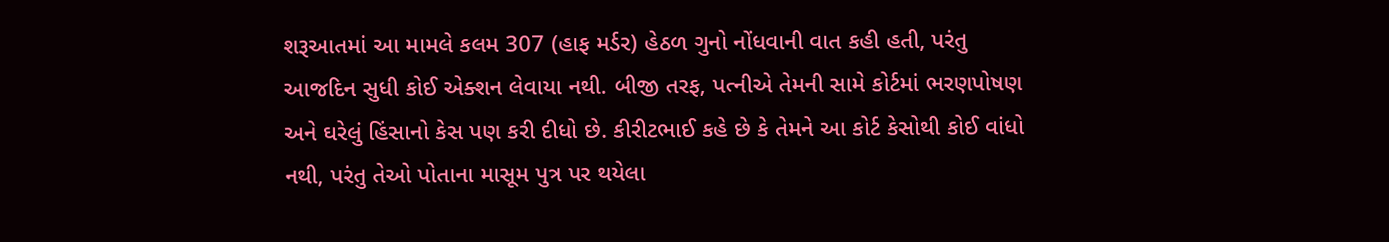શરૂઆતમાં આ મામલે કલમ 307 (હાફ મર્ડર) હેઠળ ગુનો નોંધવાની વાત કહી હતી, પરંતુ આજદિન સુધી કોઈ એક્શન લેવાયા નથી. બીજી તરફ, પત્નીએ તેમની સામે કોર્ટમાં ભરણપોષણ અને ઘરેલું હિંસાનો કેસ પણ કરી દીધો છે. કીરીટભાઈ કહે છે કે તેમને આ કોર્ટ કેસોથી કોઈ વાંધો નથી, પરંતુ તેઓ પોતાના માસૂમ પુત્ર પર થયેલા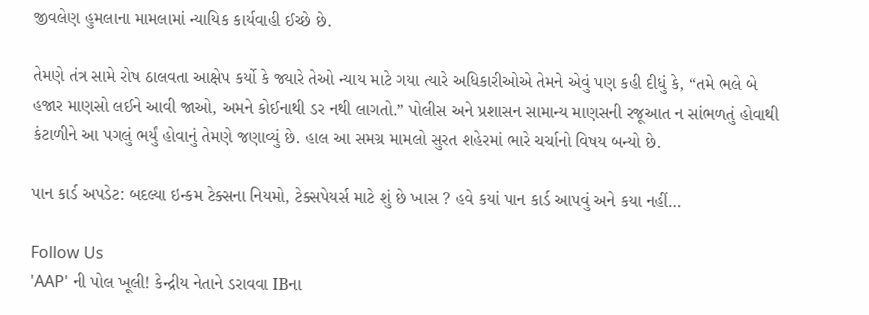જીવલેણ હુમલાના મામલામાં ન્યાયિક કાર્યવાહી ઈચ્છે છે.

તેમણે તંત્ર સામે રોષ ઠાલવતા આક્ષેપ કર્યો કે જ્યારે તેઓ ન્યાય માટે ગયા ત્યારે અધિકારીઓએ તેમને એવું પણ કહી દીધું કે, “તમે ભલે બે હજાર માણસો લઈને આવી જાઓ, અમને કોઈનાથી ડર નથી લાગતો.” પોલીસ અને પ્રશાસન સામાન્ય માણસની રજૂઆત ન સાંભળતું હોવાથી કંટાળીને આ પગલું ભર્યું હોવાનું તેમણે જણાવ્યું છે. હાલ આ સમગ્ર મામલો સુરત શહેરમાં ભારે ચર્ચાનો વિષય બન્યો છે.

પાન કાર્ડ અપડેટ: બદલ્યા ઇન્કમ ટેક્સના નિયમો, ટેક્સપેયર્સ માટે શું છે ખાસ ? હવે કયાં પાન કાર્ડ આપવું અને કયા નહીં…

Follow Us
'AAP' ની પોલ ખૂલી! કેન્દ્રીય નેતાને ડરાવવા IBના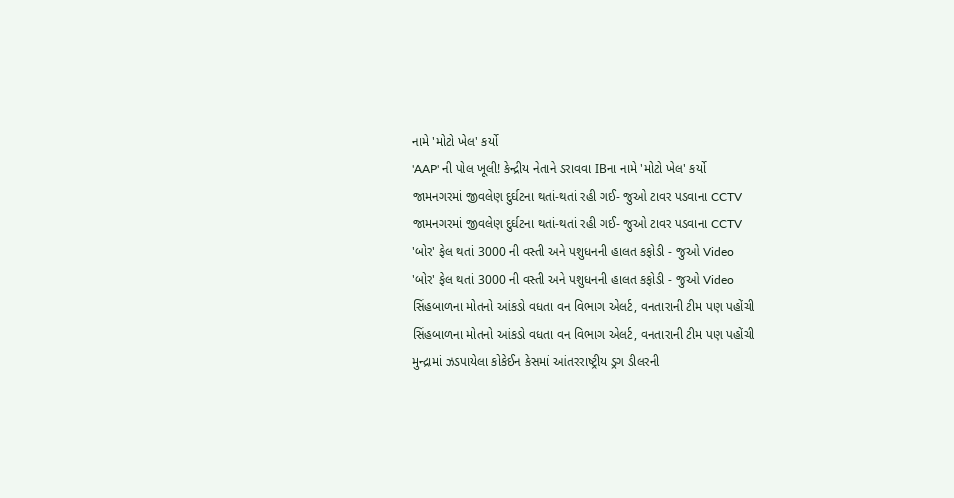નામે 'મોટો ખેલ' કર્યો
'AAP' ની પોલ ખૂલી! કેન્દ્રીય નેતાને ડરાવવા IBના નામે 'મોટો ખેલ' કર્યો
જામનગરમાં જીવલેણ દુર્ઘટના થતાં-થતાં રહી ગઈ- જુઓ ટાવર પડવાના CCTV
જામનગરમાં જીવલેણ દુર્ઘટના થતાં-થતાં રહી ગઈ- જુઓ ટાવર પડવાના CCTV
'બોર' ફેલ થતાં 3000 ની વસ્તી અને પશુધનની હાલત કફોડી - જુઓ Video
'બોર' ફેલ થતાં 3000 ની વસ્તી અને પશુધનની હાલત કફોડી - જુઓ Video
સિંહબાળના મોતનો આંકડો વધતા વન વિભાગ એલર્ટ, વનતારાની ટીમ પણ પહોંચી
સિંહબાળના મોતનો આંકડો વધતા વન વિભાગ એલર્ટ, વનતારાની ટીમ પણ પહોંચી
મુન્દ્રામાં ઝડપાયેલા કોકેઈન કેસમાં આંતરરાષ્ટ્રીય ડ્રગ ડીલરની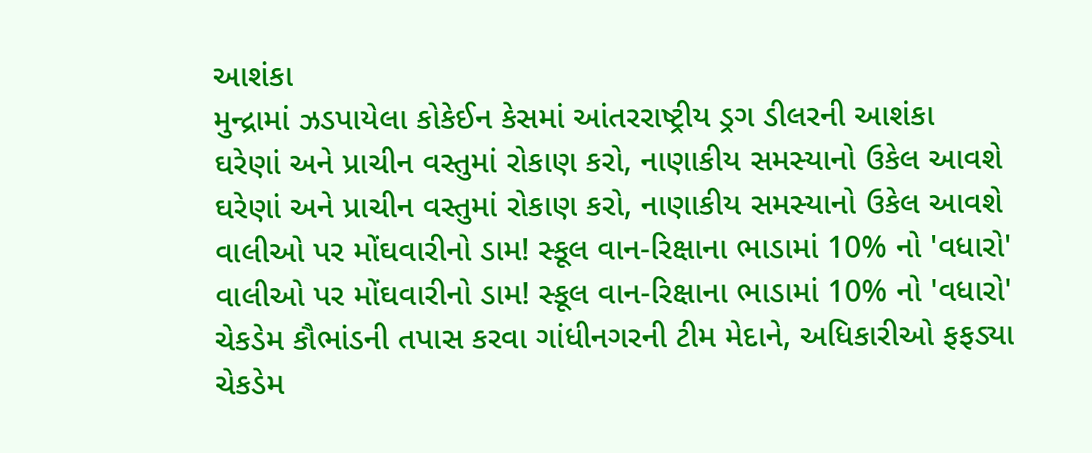આશંકા
મુન્દ્રામાં ઝડપાયેલા કોકેઈન કેસમાં આંતરરાષ્ટ્રીય ડ્રગ ડીલરની આશંકા
ઘરેણાં અને પ્રાચીન વસ્તુમાં રોકાણ કરો, નાણાકીય સમસ્યાનો ઉકેલ આવશે
ઘરેણાં અને પ્રાચીન વસ્તુમાં રોકાણ કરો, નાણાકીય સમસ્યાનો ઉકેલ આવશે
વાલીઓ પર મોંઘવારીનો ડામ! સ્કૂલ વાન-રિક્ષાના ભાડામાં 10% નો 'વધારો'
વાલીઓ પર મોંઘવારીનો ડામ! સ્કૂલ વાન-રિક્ષાના ભાડામાં 10% નો 'વધારો'
ચેકડેમ કૌભાંડની તપાસ કરવા ગાંધીનગરની ટીમ મેદાને, અધિકારીઓ ફફડ્યા
ચેકડેમ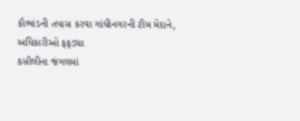કૌભાંડની તપાસ કરવા ગાંધીનગરની ટીમ મેદાને, અધિકારીઓ ફફડ્યા
કસૌલીના જંગલમાં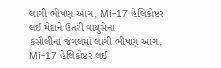લાગી ભીષણ આગ, Mi-17 હેલિકોપ્ટર લઈ મેદાને ઉતરી વાયુસેના
કસૌલીના જંગલમાં લાગી ભીષણ આગ, Mi-17 હેલિકોપ્ટર લઈ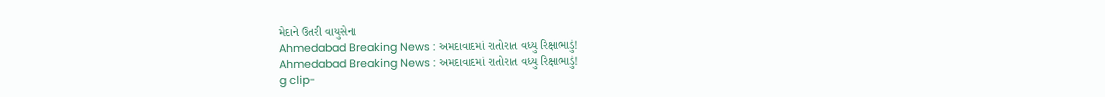મેદાને ઉતરી વાયુસેના
Ahmedabad Breaking News : અમદાવાદમાં રાતોરાત વધ્યુ રિક્ષાભાડું!
Ahmedabad Breaking News : અમદાવાદમાં રાતોરાત વધ્યુ રિક્ષાભાડું!
g clip-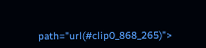path="url(#clip0_868_265)">